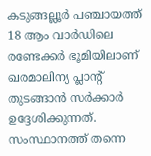കടുങ്ങല്ലൂർ പഞ്ചായത്ത് 18 ആം വാർഡിലെ രണ്ടേക്കർ ഭൂമിയിലാണ് ഖരമാലിന്യ പ്ലാന്റ് തുടങ്ങാൻ സർക്കാർ ഉദ്ദേശിക്കുന്നത്. സംസ്ഥാനത്ത് തന്നെ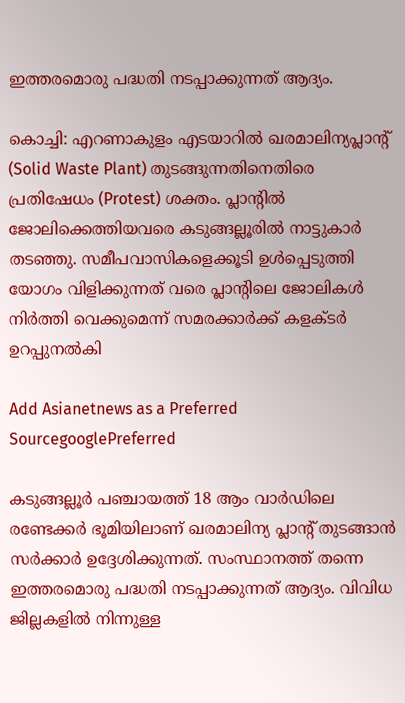ഇത്തരമൊരു പദ്ധതി നടപ്പാക്കുന്നത് ആദ്യം.

കൊച്ചി: എറണാകുളം എടയാറിൽ ഖരമാലിന്യപ്ലാന്റ് (Solid Waste Plant) തുടങ്ങുന്നതിനെതിരെ പ്രതിഷേധം (Protest) ശക്തം. പ്ലാന്റിൽ ജോലിക്കെത്തിയവരെ കടുങ്ങല്ലൂരിൽ നാട്ടുകാർ തടഞ്ഞു. സമീപവാസികളെക്കൂടി ഉൾപ്പെടുത്തി യോഗം വിളിക്കുന്നത് വരെ പ്ലാന്റിലെ ജോലികൾ നിർത്തി വെക്കുമെന്ന് സമരക്കാർക്ക് കളക്ടർ ഉറപ്പുനൽകി

Add Asianetnews as a Preferred SourcegooglePreferred

കടുങ്ങല്ലൂർ പഞ്ചായത്ത് 18 ആം വാർഡിലെ രണ്ടേക്കർ ഭൂമിയിലാണ് ഖരമാലിന്യ പ്ലാന്റ് തുടങ്ങാൻ സർക്കാർ ഉദ്ദേശിക്കുന്നത്. സംസ്ഥാനത്ത് തന്നെ ഇത്തരമൊരു പദ്ധതി നടപ്പാക്കുന്നത് ആദ്യം. വിവിധ ജില്ലകളിൽ നിന്നുള്ള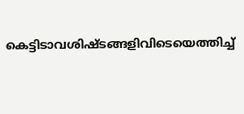കെട്ടിടാവശിഷ്ടങ്ങളിവിടെയെത്തിച്ച്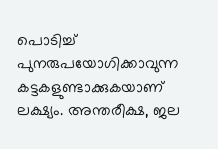പൊടിച്ച് പുനരുപയോഗിക്കാവുന്ന കട്ടകളുണ്ടാക്കുകയാണ് ലക്ഷ്യം. അന്തരീക്ഷ, ജല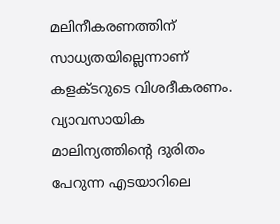മലിനീകരണത്തിന് സാധ്യതയില്ലെന്നാണ് കളക്ടറുടെ വിശദീകരണം. വ്യാവസായിക മാലിന്യത്തിന്റെ ദുരിതം പേറുന്ന എടയാറിലെ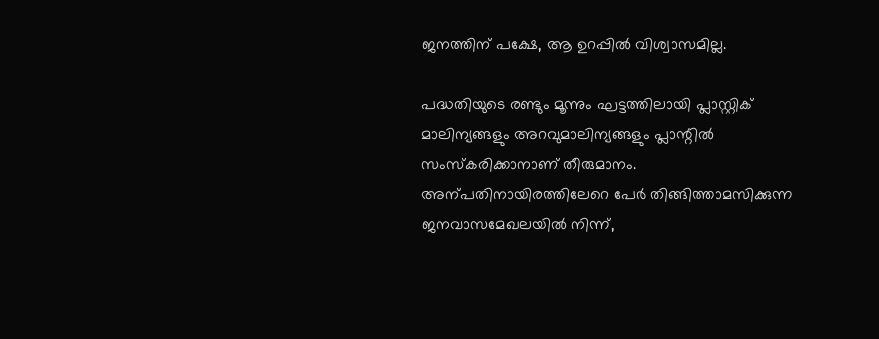ജനത്തിന് പക്ഷേ, ആ ഉറപ്പിൽ വിശ്വാസമില്ല.

പദ്ധതിയുടെ രണ്ടും മൂന്നും ഘട്ടത്തിലായി പ്ലാസ്റ്റിക് മാലിന്യങ്ങളും അറവുമാലിന്യങ്ങളും പ്ലാന്റിൽ സംസ്കരിക്കാനാണ് തീരുമാനം. അന്പതിനായിരത്തിലേറെ പേർ തിങ്ങിത്താമസിക്കുന്ന ജനവാസമേഖലയിൽ നിന്ന്,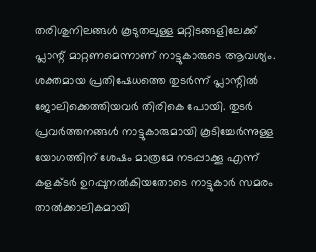തരിശുനിലങ്ങൾ കൂടുതലുള്ള മറ്റിടങ്ങളിലേക്ക് പ്ലാന്റ് മാറ്റണമെന്നാണ് നാട്ടുകാരുടെ ആവശ്യം. ശക്തമായ പ്രതിഷേധത്തെ തുടർന്ന് പ്ലാന്റിൽ ജോലിക്കെത്തിയവർ തിരികെ പോയി. തുടർ പ്രവർത്തനങ്ങൾ നാട്ടുകാരുമായി കൂടിച്ചേർന്നുള്ള യോഗത്തിന് ശേഷം മാത്രമേ നടപ്പാക്കൂ എന്ന് കളക്ടർ ഉറപ്പുനൽകിയതോടെ നാട്ടുകാർ സമരം താൽക്കാലികമായി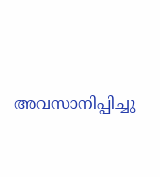അവസാനിപ്പിച്ചു